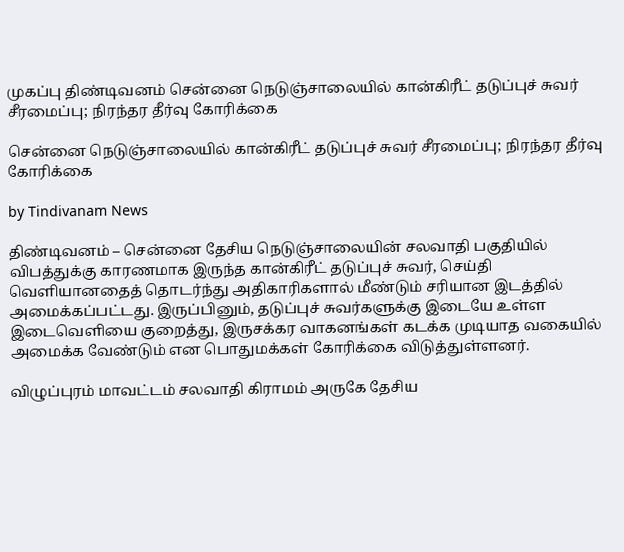முகப்பு திண்டிவனம் சென்னை நெடுஞ்சாலையில் கான்கிரீட் தடுப்புச் சுவர் சீரமைப்பு; நிரந்தர தீர்வு கோரிக்கை

சென்னை நெடுஞ்சாலையில் கான்கிரீட் தடுப்புச் சுவர் சீரமைப்பு; நிரந்தர தீர்வு கோரிக்கை

by Tindivanam News

திண்டிவனம் – சென்னை தேசிய நெடுஞ்சாலையின் சலவாதி பகுதியில் விபத்துக்கு காரணமாக இருந்த கான்கிரீட் தடுப்புச் சுவர், செய்தி வெளியானதைத் தொடர்ந்து அதிகாரிகளால் மீண்டும் சரியான இடத்தில் அமைக்கப்பட்டது. இருப்பினும், தடுப்புச் சுவர்களுக்கு இடையே உள்ள இடைவெளியை குறைத்து, இருசக்கர வாகனங்கள் கடக்க முடியாத வகையில் அமைக்க வேண்டும் என பொதுமக்கள் கோரிக்கை விடுத்துள்ளனர்.

விழுப்புரம் மாவட்டம் சலவாதி கிராமம் அருகே தேசிய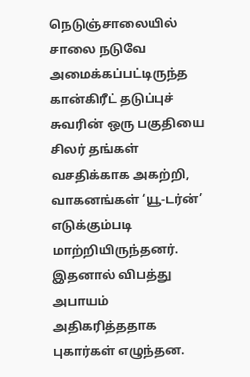நெடுஞ்சாலையில் சாலை நடுவே அமைக்கப்பட்டிருந்த கான்கிரீட் தடுப்புச் சுவரின் ஒரு பகுதியை சிலர் தங்கள் வசதிக்காக அகற்றி, வாகனங்கள் ‘யூ-டர்ன்’ எடுக்கும்படி மாற்றியிருந்தனர். இதனால் விபத்து அபாயம் அதிகரித்ததாக புகார்கள் எழுந்தன.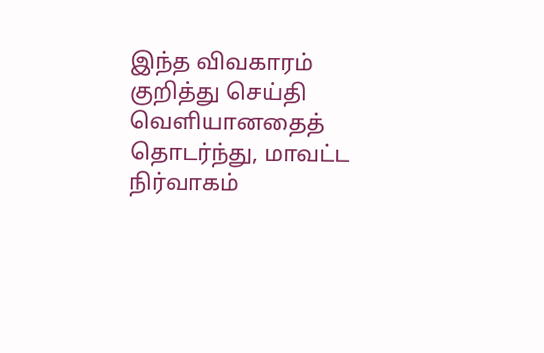இந்த விவகாரம் குறித்து செய்தி வெளியானதைத் தொடர்ந்து, மாவட்ட நிர்வாகம்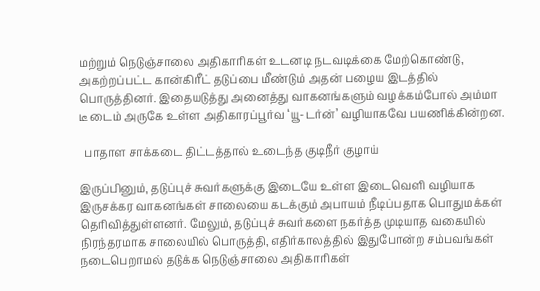மற்றும் நெடுஞ்சாலை அதிகாரிகள் உடனடி நடவடிக்கை மேற்கொண்டு, அகற்றப்பட்ட கான்கிரீட் தடுப்பை மீண்டும் அதன் பழைய இடத்தில் பொருத்தினர். இதையடுத்து அனைத்து வாகனங்களும் வழக்கம்போல் அம்மா டீ டைம் அருகே உள்ள அதிகாரப்பூர்வ ‘யூ-டர்ன்’ வழியாகவே பயணிக்கின்றன.

  பாதாள சாக்கடை திட்டத்தால் உடைந்த குடிநீர் குழாய்

இருப்பினும், தடுப்புச் சுவர்களுக்கு இடையே உள்ள இடைவெளி வழியாக இருசக்கர வாகனங்கள் சாலையை கடக்கும் அபாயம் நீடிப்பதாக பொதுமக்கள் தெரிவித்துள்ளனர். மேலும், தடுப்புச் சுவர்களை நகர்த்த முடியாத வகையில் நிரந்தரமாக சாலையில் பொருத்தி, எதிர்காலத்தில் இதுபோன்ற சம்பவங்கள் நடைபெறாமல் தடுக்க நெடுஞ்சாலை அதிகாரிகள்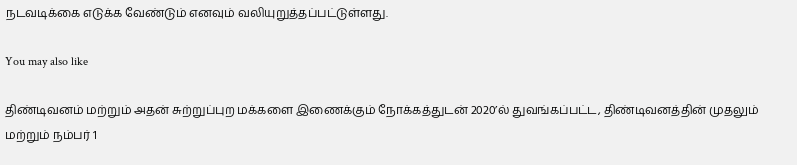நடவடிக்கை எடுக்க வேண்டும் எனவும் வலியுறுத்தப்பட்டுள்ளது.

You may also like

திண்டிவனம் மற்றும் அதன் சுற்றுப்புற மக்களை இணைக்கும் நோக்கத்துடன் 2020’ல் துவங்கப்பட்ட, திண்டிவனத்தின் முதலும் மற்றும் நம்பர் 1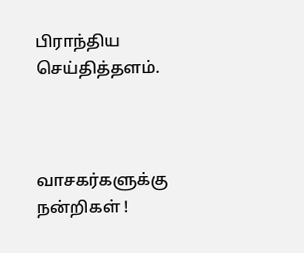பிராந்திய செய்தித்தளம்.



வாசகர்களுக்கு நன்றிகள் !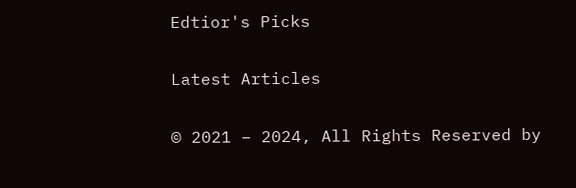Edtior's Picks

Latest Articles

© 2021 – 2024, All Rights Reserved by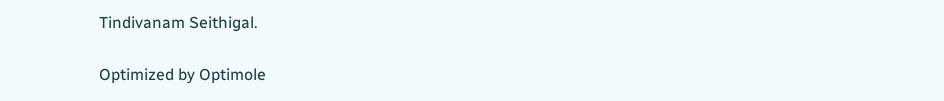Tindivanam Seithigal.

Optimized by Optimole